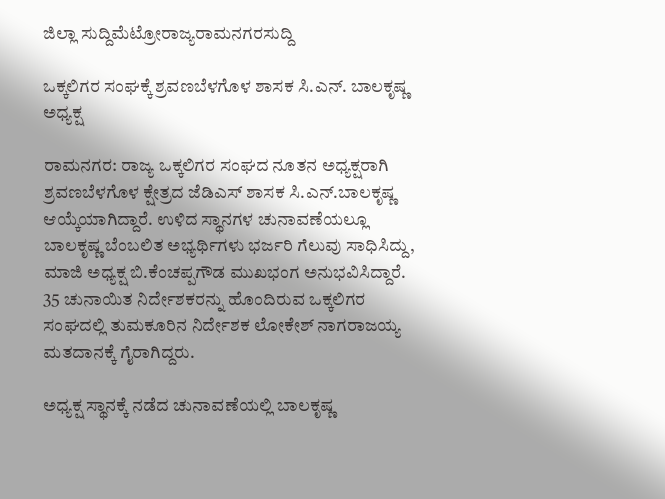ಜಿಲ್ಲಾ ಸುದ್ದಿಮೆಟ್ರೋರಾಜ್ಯರಾಮನಗರಸುದ್ದಿ

ಒಕ್ಕಲಿಗರ ಸಂಘಕ್ಕೆ ಶ್ರವಣಬೆಳಗೊಳ ಶಾಸಕ ಸಿ.ಎನ್. ಬಾಲಕೃಷ್ಣ ಅಧ್ಯಕ್ಷ

ರಾಮನಗರ: ರಾಜ್ಯ ಒಕ್ಕಲಿಗರ ಸಂಘದ ನೂತನ ಅಧ್ಯಕ್ಷರಾಗಿ ಶ್ರವಣಬೆಳಗೊಳ ಕ್ಷೇತ್ರದ ಜೆಡಿಎಸ್ ಶಾಸಕ ಸಿ.ಎನ್.ಬಾಲಕೃಷ್ಣ ಆಯ್ಕೆಯಾಗಿದ್ದಾರೆ. ಉಳಿದ ಸ್ಥಾನಗಳ ಚುನಾವಣೆಯಲ್ಲೂ ಬಾಲಕೃಷ್ಣ ಬೆಂಬಲಿತ ಅಭ್ಯರ್ಥಿಗಳು ಭರ್ಜರಿ ಗೆಲುವು ಸಾಧಿಸಿದ್ದು, ಮಾಜಿ ಅಧ್ಯಕ್ಷ ಬಿ.ಕೆಂಚಪ್ಪಗೌಡ ಮುಖಭಂಗ ಅನುಭವಿಸಿದ್ದಾರೆ. 35 ಚುನಾಯಿತ ನಿರ್ದೇಶಕರನ್ನು ಹೊಂದಿರುವ ಒಕ್ಕಲಿಗರ ಸಂಘದಲ್ಲಿ ತುಮಕೂರಿನ ನಿರ್ದೇಶಕ ಲೋಕೇಶ್ ನಾಗರಾಜಯ್ಯ ಮತದಾನಕ್ಕೆ ಗೈರಾಗಿದ್ದರು.

ಅಧ್ಯಕ್ಷ ಸ್ಥಾನಕ್ಕೆ ನಡೆದ ಚುನಾವಣೆಯಲ್ಲಿ ಬಾಲಕೃಷ್ಣ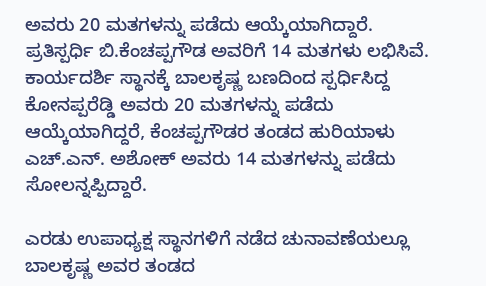ಅವರು 20 ಮತಗಳನ್ನು ಪಡೆದು ಆಯ್ಕೆಯಾಗಿದ್ದಾರೆ. ಪ್ರತಿಸ್ಪರ್ಧಿ ಬಿ.ಕೆಂಚಪ್ಪಗೌಡ ಅವರಿಗೆ 14 ಮತಗಳು ಲಭಿಸಿವೆ. ಕಾರ್ಯದರ್ಶಿ ಸ್ಥಾನಕ್ಕೆ ಬಾಲಕೃಷ್ಣ ಬಣದಿಂದ ಸ್ಪರ್ಧಿಸಿದ್ದ ಕೋನಪ್ಪರೆಡ್ಡಿ ಅವರು 20 ಮತಗಳನ್ನು ಪಡೆದು ಆಯ್ಕೆಯಾಗಿದ್ದರೆ, ಕೆಂಚಪ್ಪಗೌಡರ ತಂಡದ ಹುರಿಯಾಳು ಎಚ್.ಎನ್. ಅಶೋಕ್ ಅವರು 14 ಮತಗಳನ್ನು ಪಡೆದು ಸೋಲನ್ನಪ್ಪಿದ್ದಾರೆ.

ಎರಡು ಉಪಾಧ್ಯಕ್ಷ ಸ್ಥಾನಗಳಿಗೆ ನಡೆದ ಚುನಾವಣೆಯಲ್ಲೂ ಬಾಲಕೃಷ್ಣ ಅವರ ತಂಡದ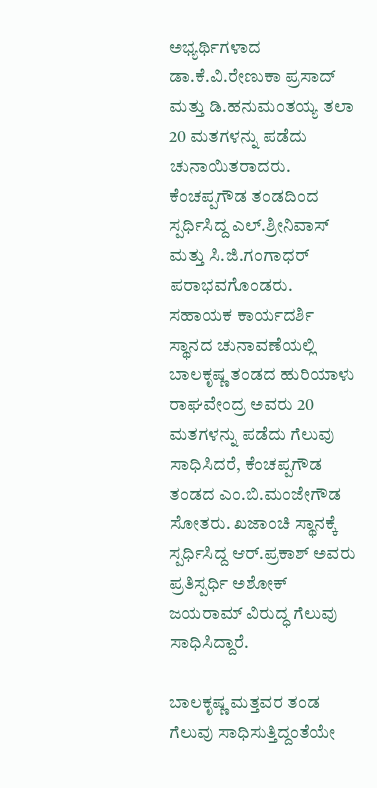ಅಭ್ಯರ್ಥಿಗಳಾದ ಡಾ.ಕೆ.ವಿ.ರೇಣುಕಾ ಪ್ರಸಾದ್ ಮತ್ತು ಡಿ.ಹನುಮಂತಯ್ಯ ತಲಾ 20 ಮತಗಳನ್ನು ಪಡೆದು ಚುನಾಯಿತರಾದರು. ಕೆಂಚಪ್ಪಗೌಡ ತಂಡದಿಂದ ಸ್ಪರ್ಧಿಸಿದ್ದ ಎಲ್.ಶ್ರೀನಿವಾಸ್ ಮತ್ತು ಸಿ.ಜಿ.ಗಂಗಾಧರ್ ಪರಾಭವಗೊಂಡರು. ಸಹಾಯಕ ಕಾರ್ಯದರ್ಶಿ ಸ್ಥಾನದ ಚುನಾವಣೆಯಲ್ಲಿ ಬಾಲಕೃಷ್ಣ ತಂಡದ ಹುರಿಯಾಳು ರಾಘವೇಂದ್ರ ಅವರು 20 ಮತಗಳನ್ನು ಪಡೆದು ಗೆಲುವು ಸಾಧಿಸಿದರೆ, ಕೆಂಚಪ್ಪಗೌಡ ತಂಡದ ಎಂ.ಬಿ.ಮಂಜೇಗೌಡ ಸೋತರು. ಖಜಾಂಚಿ ಸ್ಥಾನಕ್ಕೆ ಸ್ಪರ್ಧಿಸಿದ್ದ ಆರ್.ಪ್ರಕಾಶ್ ಅವರು ಪ್ರತಿಸ್ಪರ್ಧಿ ಅಶೋಕ್ ಜಯರಾಮ್ ವಿರುದ್ಧ ಗೆಲುವು ಸಾಧಿಸಿದ್ದಾರೆ.

ಬಾಲಕೃಷ್ಣ ಮತ್ತವರ ತಂಡ ಗೆಲುವು ಸಾಧಿಸುತ್ತಿದ್ದಂತೆಯೇ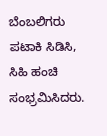ಬೆಂಬಲಿಗರು ಪಟಾಕಿ ಸಿಡಿಸಿ, ಸಿಹಿ ಹಂಚಿ ಸಂಭ್ರಮಿಸಿದರು.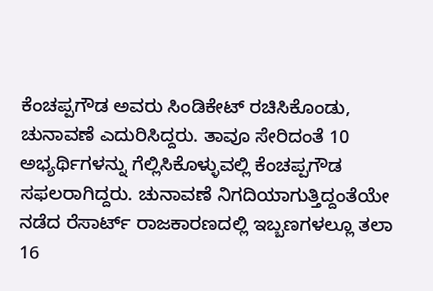ಕೆಂಚಪ್ಪಗೌಡ ಅವರು ಸಿಂಡಿಕೇಟ್ ರಚಿಸಿಕೊಂಡು, ಚುನಾವಣೆ ಎದುರಿಸಿದ್ದರು. ತಾವೂ ಸೇರಿದಂತೆ 10 ಅಭ್ಯರ್ಥಿಗಳನ್ನು ಗೆಲ್ಲಿಸಿಕೊಳ್ಳುವಲ್ಲಿ ಕೆಂಚಪ್ಪಗೌಡ ಸಫಲರಾಗಿದ್ದರು. ಚುನಾವಣೆ ನಿಗದಿಯಾಗುತ್ತಿದ್ದಂತೆಯೇ ನಡೆದ ರೆಸಾರ್ಟ್ ರಾಜಕಾರಣದಲ್ಲಿ ಇಬ್ಬಣಗಳಲ್ಲೂ ತಲಾ 16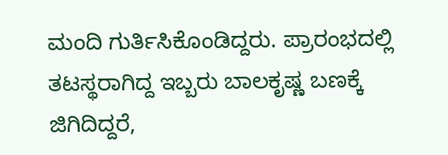ಮಂದಿ ಗುರ್ತಿಸಿಕೊಂಡಿದ್ದರು. ಪ್ರಾರಂಭದಲ್ಲಿ ತಟಸ್ಥರಾಗಿದ್ದ ಇಬ್ಬರು ಬಾಲಕೃಷ್ಣ ಬಣಕ್ಕೆ ಜಿಗಿದಿದ್ದರೆ,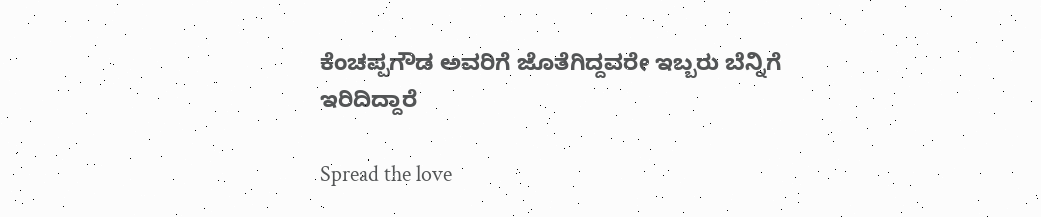ಕೆಂಚಪ್ಪಗೌಡ ಅವರಿಗೆ ಜೊತೆಗಿದ್ದವರೇ ಇಬ್ಬರು ಬೆನ್ನಿಗೆ ಇರಿದಿದ್ದಾರೆ

Spread the love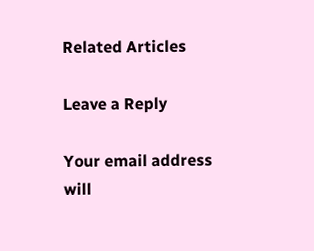Related Articles

Leave a Reply

Your email address will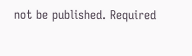not be published. Required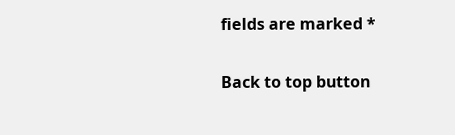fields are marked *

Back to top button